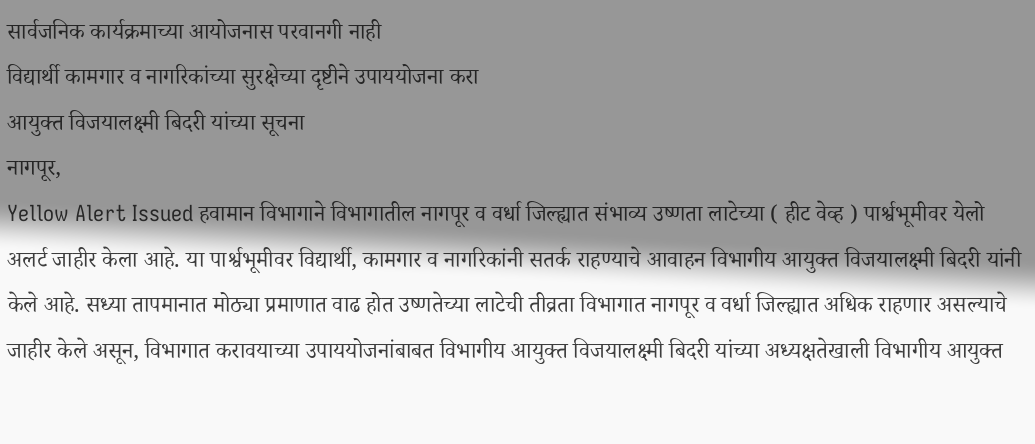सार्वजनिक कार्यक्रमाच्या आयोजनास परवानगी नाही
विद्यार्थी कामगार व नागरिकांच्या सुरक्षेच्या दृष्टीने उपाययोजना करा
आयुक्त विजयालक्ष्मी बिदरी यांच्या सूचना
नागपूर,
Yellow Alert Issued हवामान विभागाने विभागातील नागपूर व वर्धा जिल्ह्यात संभाव्य उष्णता लाटेच्या ( हीट वेव्ह ) पार्श्वभूमीवर येलो अलर्ट जाहीर केला आहे. या पार्श्वभूमीवर विद्यार्थी, कामगार व नागरिकांनी सतर्क राहण्याचे आवाहन विभागीय आयुक्त विजयालक्ष्मी बिदरी यांनी केले आहे. सध्या तापमानात मोठ्या प्रमाणात वाढ होत उष्णतेच्या लाटेची तीव्रता विभागात नागपूर व वर्धा जिल्ह्यात अधिक राहणार असल्याचे जाहीर केले असून, विभागात करावयाच्या उपाययोजनांबाबत विभागीय आयुक्त विजयालक्ष्मी बिदरी यांच्या अध्यक्षतेखाली विभागीय आयुक्त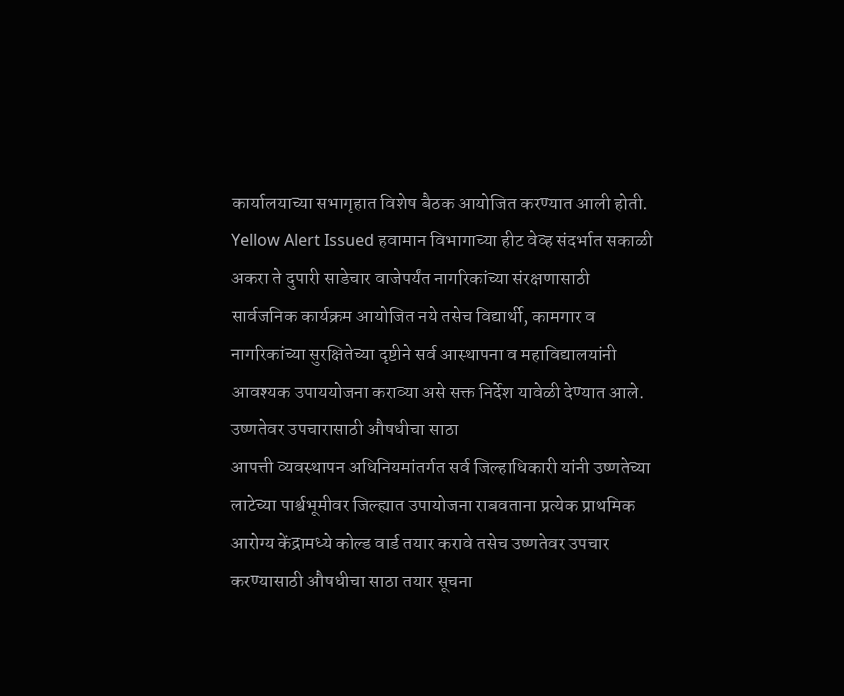कार्यालयाच्या सभागृहात विशेष बैठक आयोजित करण्यात आली होती.
Yellow Alert Issued हवामान विभागाच्या हीट वेव्ह संदर्भात सकाळी अकरा ते दुपारी साडेचार वाजेपर्यंत नागरिकांच्या संरक्षणासाठी सार्वजनिक कार्यक्रम आयोजित नये तसेच विद्यार्थी, कामगार व नागरिकांच्या सुरक्षितेच्या दृष्टीने सर्व आस्थापना व महाविद्यालयांनी आवश्यक उपाययोजना कराव्या असे सक्त निर्देश यावेळी देण्यात आले.
उष्णतेवर उपचारासाठी औषधीचा साठा
आपत्ती व्यवस्थापन अधिनियमांतर्गत सर्व जिल्हाधिकारी यांनी उष्णतेच्या लाटेच्या पार्श्वभूमीवर जिल्ह्यात उपायोजना राबवताना प्रत्येक प्राथमिक आरोग्य केंद्रामध्ये कोल्ड वार्ड तयार करावे तसेच उष्णतेवर उपचार करण्यासाठी औषधीचा साठा तयार सूचना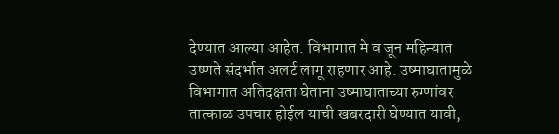देण्यात आल्या आहेत. विभागात मे व जून महिन्यात उष्णते संदर्भात अलर्ट लागू राहणार आहे. उष्माघातामुळे विभागात अतिदक्षता घेताना उष्माघाताच्या रुग्णांवर तात्काळ उपचार होईल याची खबरदारी घेण्यात यावी,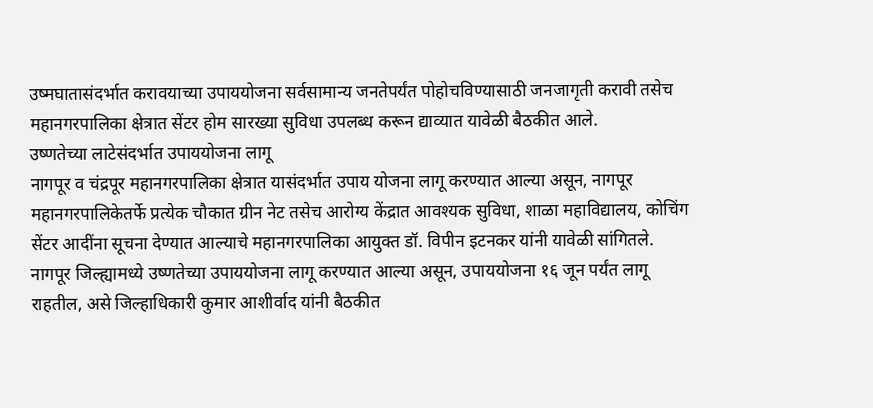उष्मघातासंदर्भात करावयाच्या उपाययोजना सर्वसामान्य जनतेपर्यंत पोहोचविण्यासाठी जनजागृती करावी तसेच महानगरपालिका क्षेत्रात सेंटर होम सारख्या सुविधा उपलब्ध करून द्याव्यात यावेळी बैठकीत आले.
उष्णतेच्या लाटेसंदर्भात उपाययोजना लागू
नागपूर व चंद्रपूर महानगरपालिका क्षेत्रात यासंदर्भात उपाय योजना लागू करण्यात आल्या असून, नागपूर महानगरपालिकेतर्फे प्रत्येक चौकात ग्रीन नेट तसेच आरोग्य केंद्रात आवश्यक सुविधा, शाळा महाविद्यालय, कोचिंग सेंटर आदींना सूचना देण्यात आल्याचे महानगरपालिका आयुक्त डॉ. विपीन इटनकर यांनी यावेळी सांगितले. नागपूर जिल्ह्यामध्ये उष्णतेच्या उपाययोजना लागू करण्यात आल्या असून, उपाययोजना १६ जून पर्यंत लागू राहतील, असे जिल्हाधिकारी कुमार आशीर्वाद यांनी बैठकीत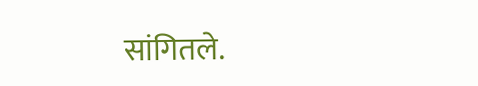सांगितले.